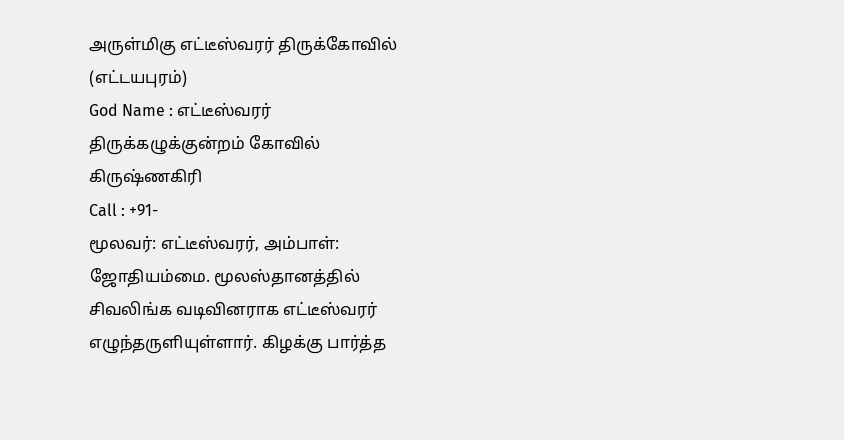அருள்மிகு எட்டீஸ்வரர் திருக்கோவில் (எட்டயபுரம்)
God Name : எட்டீஸ்வரர்
திருக்கழுக்குன்றம் கோவில்
கிருஷ்ணகிரி
Call : +91-
மூலவர்: எட்டீஸ்வரர், அம்பாள்: ஜோதியம்மை. மூலஸ்தானத்தில் சிவலிங்க வடிவினராக எட்டீஸ்வரர் எழுந்தருளியுள்ளார். கிழக்கு பார்த்த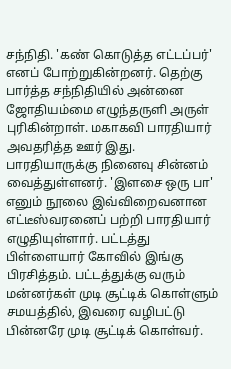சந்நிதி. 'கண் கொடுத்த எட்டப்பர்' எனப் போற்றுகின்றனர். தெற்கு பார்த்த சந்நிதியில் அன்னை ஜோதியம்மை எழுந்தருளி அருள் புரிகின்றாள். மகாகவி பாரதியார் அவதரித்த ஊர் இது. பாரதியாருக்கு நினைவு சின்னம் வைத்துள்ளனர். 'இளசை ஒரு பா' எனும் நூலை இவ்விறைவனான எட்டீஸ்வரனைப் பற்றி பாரதியார் எழுதியுள்ளார். பட்டத்து பிள்ளையார் கோவில் இங்கு பிரசித்தம். பட்டத்துக்கு வரும் மன்னர்கள் முடி சூட்டிக் கொள்ளும் சமயத்தில், இவரை வழிபட்டு பின்னரே முடி சூட்டிக் கொள்வர்.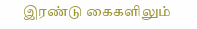இரண்டு கைகளிலும்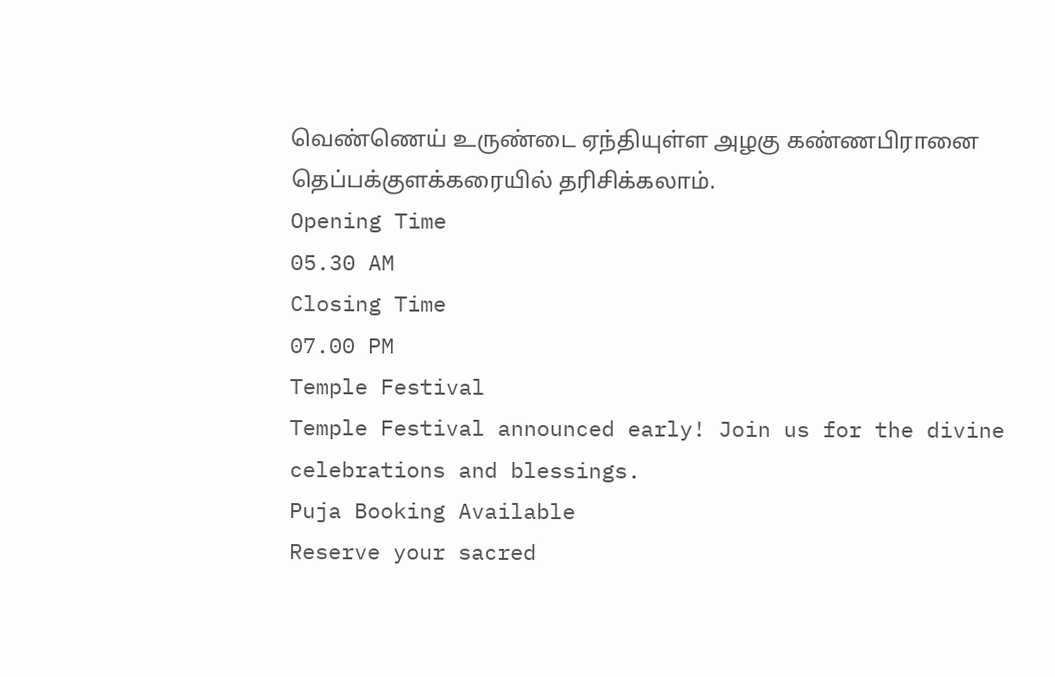வெண்ணெய் உருண்டை ஏந்தியுள்ள அழகு கண்ணபிரானை தெப்பக்குளக்கரையில் தரிசிக்கலாம்.
Opening Time
05.30 AM
Closing Time
07.00 PM
Temple Festival
Temple Festival announced early! Join us for the divine celebrations and blessings.
Puja Booking Available
Reserve your sacred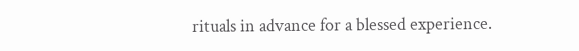rituals in advance for a blessed experience.